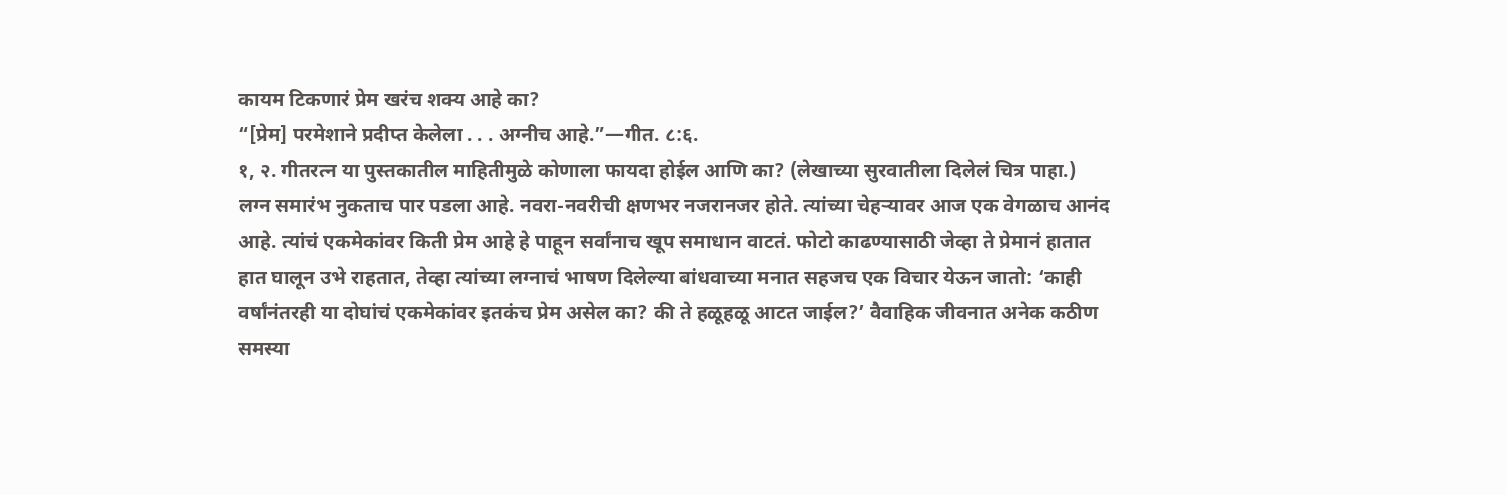कायम टिकणारं प्रेम खरंच शक्य आहे का?
“[प्रेम] परमेशाने प्रदीप्त केलेला . . . अग्नीच आहे.”—गीत. ८:६.
१, २. गीतरत्न या पुस्तकातील माहितीमुळे कोणाला फायदा होईल आणि का? (लेखाच्या सुरवातीला दिलेलं चित्र पाहा.)
लग्न समारंभ नुकताच पार पडला आहे. नवरा-नवरीची क्षणभर नजरानजर होते. त्यांच्या चेहऱ्यावर आज एक वेगळाच आनंद आहे. त्यांचं एकमेकांवर किती प्रेम आहे हे पाहून सर्वांनाच खूप समाधान वाटतं. फोटो काढण्यासाठी जेव्हा ते प्रेमानं हातात हात घालून उभे राहतात, तेव्हा त्यांच्या लग्नाचं भाषण दिलेल्या बांधवाच्या मनात सहजच एक विचार येऊन जातो: ‘काही वर्षांनंतरही या दोघांचं एकमेकांवर इतकंच प्रेम असेल का? की ते हळूहळू आटत जाईल?’ वैवाहिक जीवनात अनेक कठीण समस्या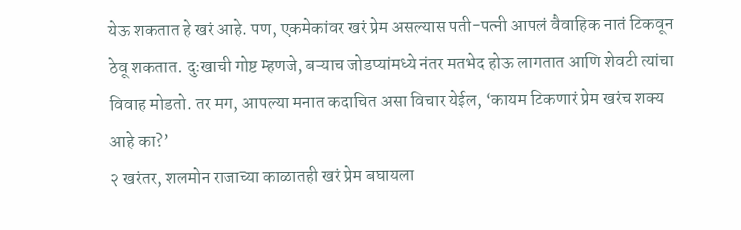येऊ शकतात हे खरं आहे. पण, एकमेकांवर खरं प्रेम असल्यास पती-पत्नी आपलं वैवाहिक नातं टिकवून ठेवू शकतात. दुःखाची गोष्ट म्हणजे, बऱ्याच जोडप्यांमध्ये नंतर मतभेद होऊ लागतात आणि शेवटी त्यांचा विवाह मोडतो. तर मग, आपल्या मनात कदाचित असा विचार येईल, ‘कायम टिकणारं प्रेम खरंच शक्य आहे का?’
२ खरंतर, शलमोन राजाच्या काळातही खरं प्रेम बघायला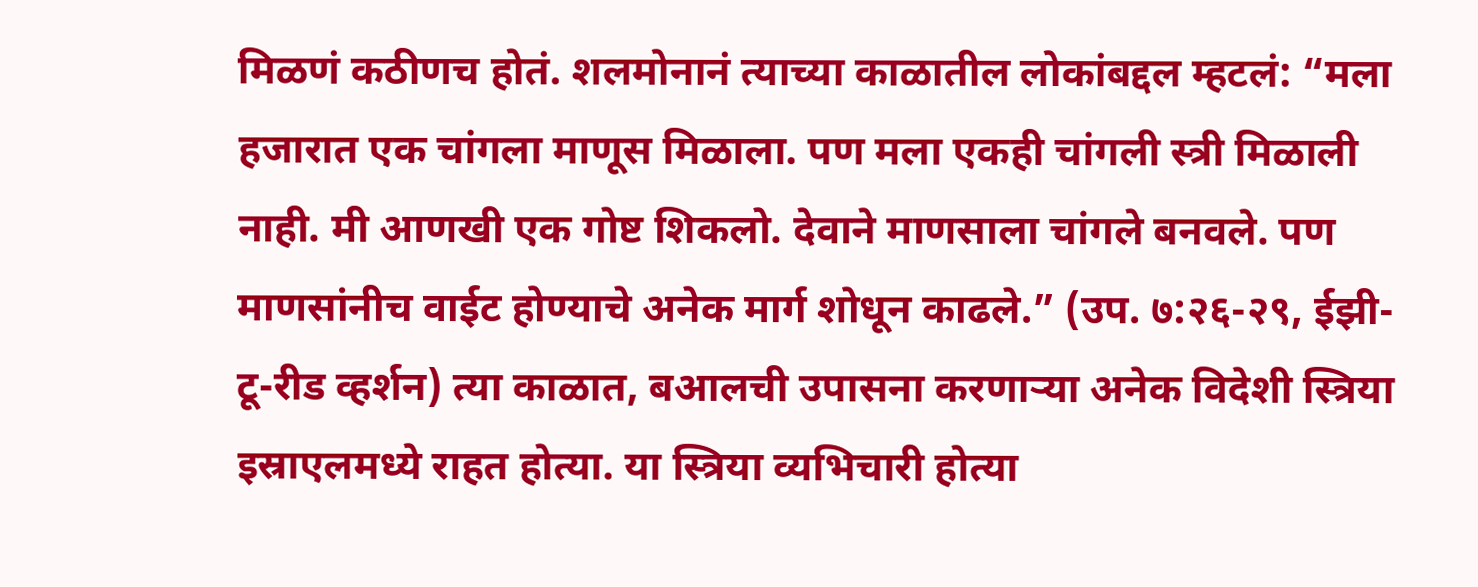मिळणं कठीणच होतं. शलमोनानं त्याच्या काळातील लोकांबद्दल म्हटलं: “मला हजारात एक चांगला माणूस मिळाला. पण मला एकही चांगली स्त्री मिळाली नाही. मी आणखी एक गोष्ट शिकलो. देवाने माणसाला चांगले बनवले. पण माणसांनीच वाईट होण्याचे अनेक मार्ग शोधून काढले.” (उप. ७:२६-२९, ईझी-टू-रीड व्हर्शन) त्या काळात, बआलची उपासना करणाऱ्या अनेक विदेशी स्त्रिया इस्राएलमध्ये राहत होत्या. या स्त्रिया व्यभिचारी होत्या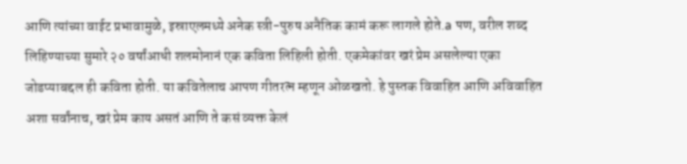आणि त्यांच्या वाईट प्रभावामुळे, इस्राएलमध्ये अनेक स्त्री-पुरुष अनैतिक कामं करू लागले होते.a पण, वरील शब्द लिहिण्याच्या सुमारे २० वर्षांआधी शलमोनानं एक कविता लिहिली होती. एकमेकांवर खरं प्रेम असलेल्या एका जोडप्याबद्दल ही कविता होती. या कवितेलाच आपण गीतरत्न म्हणून ओळखतो. हे पुस्तक विवाहित आणि अविवाहित अशा सर्वांनाच, खरं प्रेम काय असतं आणि ते कसं व्यक्त केलं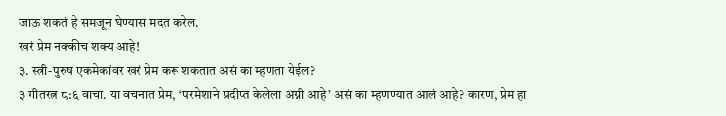जाऊ शकतं हे समजून घेण्यास मदत करेल.
खरं प्रेम नक्कीच शक्य आहे!
३. स्त्री-पुरुष एकमेकांवर खरं प्रेम करू शकतात असं का म्हणता येईल?
३ गीतरत्न ८:६ वाचा. या वचनात प्रेम, ‘परमेशाने प्रदीप्त केलेला अग्नी आहे’ असं का म्हणण्यात आलं आहे? कारण, प्रेम हा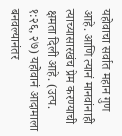यहोवाचा सर्वात महान गुण आहे. आणि त्यानं मानवांनाही त्याच्यासारखंच प्रेम करण्याची क्षमता दिली आहे. (उत्प. १:२६, २७) यहोवानं आदामाला बनवल्यानंतर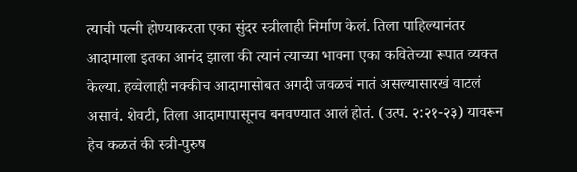त्याची पत्नी होण्याकरता एका सुंदर स्त्रीलाही निर्माण केलं. तिला पाहिल्यानंतर आदामाला इतका आनंद झाला की त्यानं त्याच्या भावना एका कवितेच्या रूपात व्यक्त केल्या. हव्वेलाही नक्कीच आदामासोबत अगदी जवळचं नातं असल्यासारखं वाटलं असावं. शेवटी, तिला आदामापासूनच बनवण्यात आलं होतं. (उत्प. २:२१-२३) यावरून हेच कळतं की स्त्री-पुरुष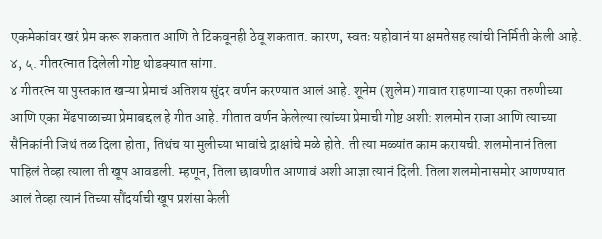एकमेकांवर खरं प्रेम करू शकतात आणि ते टिकवूनही ठेवू शकतात. कारण, स्वतः यहोवानं या क्षमतेसह त्यांची निर्मिती केली आहे.
४, ५. गीतरत्नात दिलेली गोष्ट थोडक्यात सांगा.
४ गीतरत्न या पुस्तकात खऱ्या प्रेमाचं अतिशय सुंदर वर्णन करण्यात आलं आहे. शूनेम (शुलेम) गावात राहणाऱ्या एका तरुणीच्या आणि एका मेंढपाळाच्या प्रेमाबद्दल हे गीत आहे. गीतात वर्णन केलेल्या त्यांच्या प्रेमाची गोष्ट अशी: शलमोन राजा आणि त्याच्या सैनिकांनी जिथं तळ दिला होता, तिथंच या मुलीच्या भावांचे द्राक्षांचे मळे होते. ती त्या मळ्यांत काम करायची. शलमोनानं तिला पाहिलं तेव्हा त्याला ती खूप आवडली. म्हणून, तिला छावणीत आणावं अशी आज्ञा त्यानं दिली. तिला शलमोनासमोर आणण्यात आलं तेव्हा त्यानं तिच्या सौंदर्याची खूप प्रशंसा केली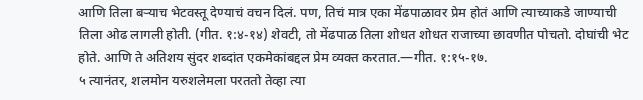आणि तिला बऱ्याच भेटवस्तू देण्याचं वचन दिलं. पण, तिचं मात्र एका मेंढपाळावर प्रेम होतं आणि त्याच्याकडे जाण्याची तिला ओढ लागली होती. (गीत. १:४-१४) शेवटी, तो मेंढपाळ तिला शोधत शोधत राजाच्या छावणीत पोचतो. दोघांची भेट होते. आणि ते अतिशय सुंदर शब्दांत एकमेकांबद्दल प्रेम व्यक्त करतात.—गीत. १:१५-१७.
५ त्यानंतर, शलमोन यरुशलेमला परततो तेव्हा त्या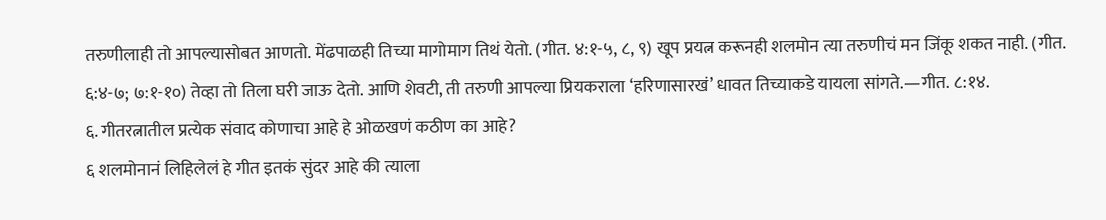तरुणीलाही तो आपल्यासोबत आणतो. मेंढपाळही तिच्या मागोमाग तिथं येतो. (गीत. ४:१-५, ८, ९) खूप प्रयत्न करूनही शलमोन त्या तरुणीचं मन जिंकू शकत नाही. (गीत. ६:४-७; ७:१-१०) तेव्हा तो तिला घरी जाऊ देतो. आणि शेवटी, ती तरुणी आपल्या प्रियकराला ‘हरिणासारखं’ धावत तिच्याकडे यायला सांगते.—गीत. ८:१४.
६. गीतरत्नातील प्रत्येक संवाद कोणाचा आहे हे ओळखणं कठीण का आहे?
६ शलमोनानं लिहिलेलं हे गीत इतकं सुंदर आहे की त्याला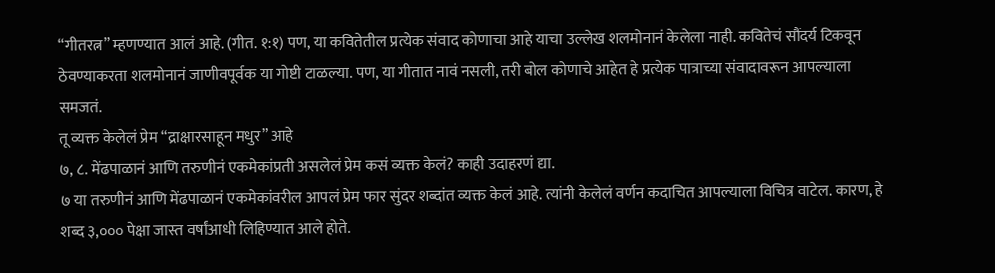“गीतरत्न” म्हणण्यात आलं आहे. (गीत. १:१) पण, या कवितेतील प्रत्येक संवाद कोणाचा आहे याचा उल्लेख शलमोनानं केलेला नाही. कवितेचं सौंदर्य टिकवून ठेवण्याकरता शलमोनानं जाणीवपूर्वक या गोष्टी टाळल्या. पण, या गीतात नावं नसली, तरी बोल कोणाचे आहेत हे प्रत्येक पात्राच्या संवादावरून आपल्याला समजतं.
तू व्यक्त केलेलं प्रेम “द्राक्षारसाहून मधुर” आहे
७, ८. मेंढपाळानं आणि तरुणीनं एकमेकांप्रती असलेलं प्रेम कसं व्यक्त केलं? काही उदाहरणं द्या.
७ या तरुणीनं आणि मेंढपाळानं एकमेकांवरील आपलं प्रेम फार सुंदर शब्दांत व्यक्त केलं आहे. त्यांनी केलेलं वर्णन कदाचित आपल्याला विचित्र वाटेल. कारण, हे शब्द ३,००० पेक्षा जास्त वर्षांआधी लिहिण्यात आले होते.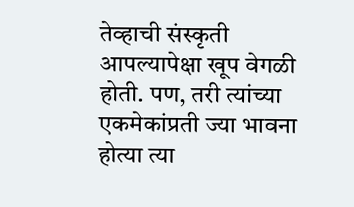तेव्हाची संस्कृती आपल्यापेक्षा खूप वेगळी होती. पण, तरी त्यांच्या एकमेकांप्रती ज्या भावना होत्या त्या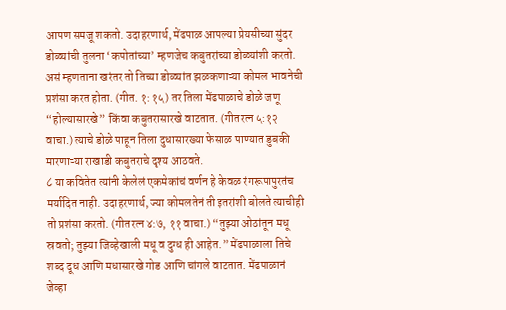आपण समजू शकतो. उदाहरणार्थ, मेंढपाळ आपल्या प्रेयसीच्या सुंदर डोळ्यांची तुलना ‘कपोतांच्या’ म्हणजेच कबुतरांच्या डोळ्यांशी करतो. असं म्हणताना खरंतर तो तिच्या डोळ्यांत झळकणाऱ्या कोमल भावनेची प्रशंसा करत होता. (गीत. १:१५) तर तिला मेंढपाळाचे डोळे जणू “होल्यासारखे” किंवा कबुतरासारखे वाटतात. (गीतरत्न ५:१२ वाचा.) त्याचे डोळे पाहून तिला दुधासारख्या फेसाळ पाण्यात डुबकी मारणाऱ्या राखाडी कबुतराचे दृश्य आठवते.
८ या कवितेत त्यांनी केलेलं एकमेकांचं वर्णन हे केवळ रंगरूपापुरतंच मर्यादित नाही. उदाहरणार्थ, ज्या कोमलतेनं ती इतरांशी बोलते त्याचीही तो प्रशंसा करतो. (गीतरत्न ४:७, ११ वाचा.) “तुझ्या ओठांतून मधू स्रवतो; तुझ्या जिव्हेखाली मधू व दुग्ध ही आहेत.” मेंढपाळाला तिचे शब्द दूध आणि मधासारखे गोड आणि चांगले वाटतात. मेंढपाळानं जेव्हा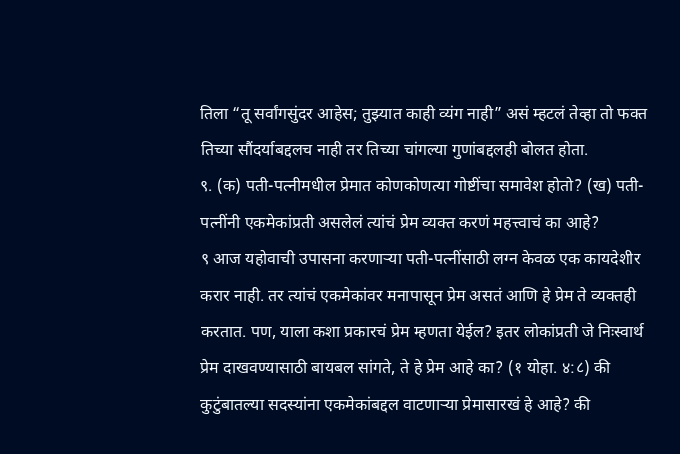तिला “तू सर्वांगसुंदर आहेस; तुझ्यात काही व्यंग नाही” असं म्हटलं तेव्हा तो फक्त तिच्या सौंदर्याबद्दलच नाही तर तिच्या चांगल्या गुणांबद्दलही बोलत होता.
९. (क) पती-पत्नीमधील प्रेमात कोणकोणत्या गोष्टींचा समावेश होतो? (ख) पती-पत्नींनी एकमेकांप्रती असलेलं त्यांचं प्रेम व्यक्त करणं महत्त्वाचं का आहे?
९ आज यहोवाची उपासना करणाऱ्या पती-पत्नींसाठी लग्न केवळ एक कायदेशीर करार नाही. तर त्यांचं एकमेकांवर मनापासून प्रेम असतं आणि हे प्रेम ते व्यक्तही करतात. पण, याला कशा प्रकारचं प्रेम म्हणता येईल? इतर लोकांप्रती जे निःस्वार्थ प्रेम दाखवण्यासाठी बायबल सांगते, ते हे प्रेम आहे का? (१ योहा. ४:८) की कुटुंबातल्या सदस्यांना एकमेकांबद्दल वाटणाऱ्या प्रेमासारखं हे आहे? की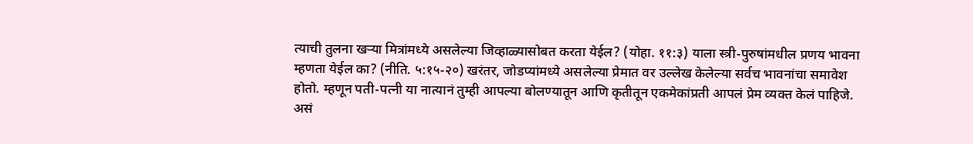त्याची तुलना खऱ्या मित्रांमध्ये असलेल्या जिव्हाळ्यासोबत करता येईल? (योहा. ११:३) याला स्त्री-पुरुषांमधील प्रणय भावना म्हणता येईल का? (नीति. ५:१५-२०) खरंतर, जोडप्यांमध्ये असलेल्या प्रेमात वर उल्लेख केलेल्या सर्वच भावनांचा समावेश होतो. म्हणून पती-पत्नी या नात्यानं तुम्ही आपल्या बोलण्यातून आणि कृतीतून एकमेकांप्रती आपलं प्रेम व्यक्त केलं पाहिजे. असं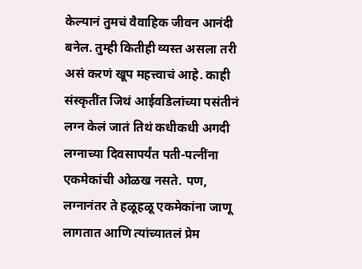केल्यानं तुमचं वैवाहिक जीवन आनंदी बनेल. तुम्ही कितीही व्यस्त असला तरी असं करणं खूप महत्त्वाचं आहे. काही संस्कृतींत जिथं आईवडिलांच्या पसंतीनं लग्न केलं जातं तिथं कधीकधी अगदी लग्नाच्या दिवसापर्यंत पती-पत्नींना एकमेकांची ओळख नसते. पण, लग्नानंतर ते हळूहळू एकमेकांना जाणू लागतात आणि त्यांच्यातलं प्रेम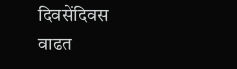दिवसेंदिवस वाढत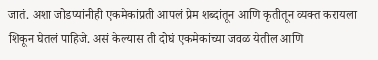जातं. अशा जोडप्यांनीही एकमेकांप्रती आपलं प्रेम शब्दांतून आणि कृतीतून व्यक्त करायला शिकून घेतलं पाहिजे. असं केल्यास ती दोघं एकमेकांच्या जवळ येतील आणि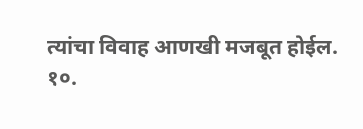त्यांचा विवाह आणखी मजबूत होईल.
१०.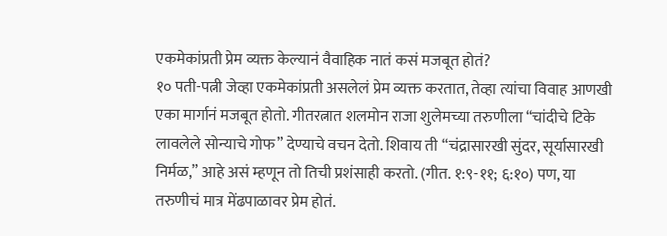एकमेकांप्रती प्रेम व्यक्त केल्यानं वैवाहिक नातं कसं मजबूत होतं?
१० पती-पत्नी जेव्हा एकमेकांप्रती असलेलं प्रेम व्यक्त करतात, तेव्हा त्यांचा विवाह आणखी एका मार्गानं मजबूत होतो. गीतरत्नात शलमोन राजा शुलेमच्या तरुणीला “चांदीचे टिके लावलेले सोन्याचे गोफ” देण्याचे वचन देतो. शिवाय ती “चंद्रासारखी सुंदर, सूर्यासारखी निर्मळ,” आहे असं म्हणून तो तिची प्रशंसाही करतो. (गीत. १:९-११; ६:१०) पण, या तरुणीचं मात्र मेंढपाळावर प्रेम होतं.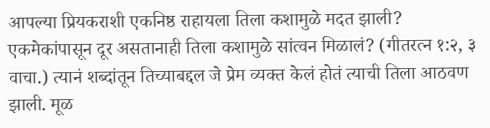आपल्या प्रियकराशी एकनिष्ठ राहायला तिला कशामुळे मदत झाली? एकमेकांपासून दूर असतानाही तिला कशामुळे सांत्वन मिळालं? (गीतरत्न १:२, ३ वाचा.) त्यानं शब्दांतून तिच्याबद्दल जे प्रेम व्यक्त केलं होतं त्याची तिला आठवण झाली. मूळ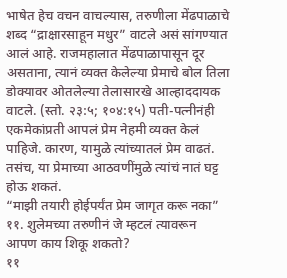भाषेत हेच वचन वाचल्यास, तरुणीला मेंढपाळाचे शब्द “द्राक्षारसाहून मधुर” वाटले असं सांगण्यात आलं आहे. राजमहालात मेंढपाळापासून दूर असताना, त्यानं व्यक्त केलेल्या प्रेमाचे बोल तिला डोक्यावर ओतलेल्या तेलासारखे आल्हाददायक वाटले. (स्तो. २३:५; १०४:१५) पती-पत्नीनंही एकमेकांप्रती आपलं प्रेम नेहमी व्यक्त केलं पाहिजे. कारण, यामुळे त्यांच्यातलं प्रेम वाढतं. तसंच, या प्रेमाच्या आठवणींमुळे त्यांचं नातं घट्ट होऊ शकतं.
“माझी तयारी होईपर्यंत प्रेम जागृत करू नका”
११. शुलेमच्या तरुणीनं जे म्हटलं त्यावरून आपण काय शिकू शकतो?
११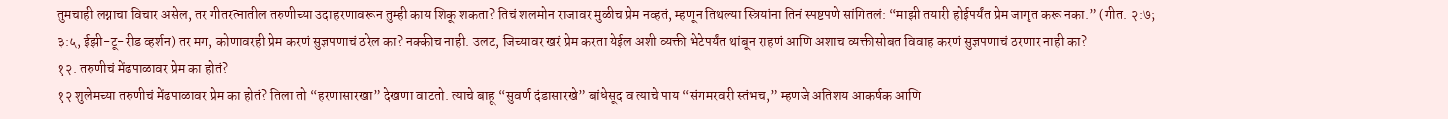तुमचाही लग्नाचा विचार असेल, तर गीतरत्नातील तरुणीच्या उदाहरणावरून तुम्ही काय शिकू शकता? तिचं शलमोन राजावर मुळीच प्रेम नव्हतं, म्हणून तिथल्या स्त्रियांना तिनं स्पष्टपणे सांगितलं: “माझी तयारी होईपर्यंत प्रेम जागृत करू नका.” (गीत. २:७; ३:५, ईझी-टू-रीड व्हर्शन) तर मग, कोणावरही प्रेम करणं सुज्ञपणाचं ठरेल का? नक्कीच नाही. उलट, जिच्यावर खरं प्रेम करता येईल अशी व्यक्ती भेटेपर्यंत थांबून राहणं आणि अशाच व्यक्तीसोबत विवाह करणं सुज्ञपणाचं ठरणार नाही का?
१२. तरुणीचं मेंढपाळावर प्रेम का होतं?
१२ शुलेमच्या तरुणीचं मेंढपाळावर प्रेम का होतं? तिला तो “हरणासारखा” देखणा वाटतो. त्याचे बाहू “सुवर्ण दंडासारखे” बांधेसूद व त्याचे पाय “संगमरवरी स्तंभच,” म्हणजे अतिशय आकर्षक आणि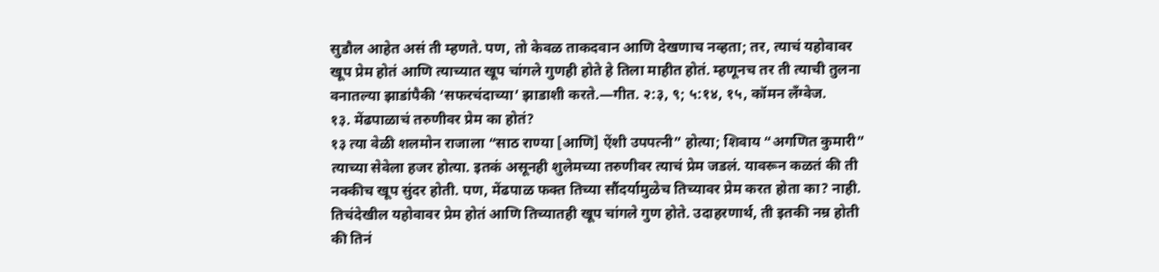सुडौल आहेत असं ती म्हणते. पण, तो केवळ ताकदवान आणि देखणाच नव्हता; तर, त्याचं यहोवावर खूप प्रेम होतं आणि त्याच्यात खूप चांगले गुणही होते हे तिला माहीत होतं. म्हणूनच तर ती त्याची तुलना वनातल्या झाडांपैकी ‘सफरचंदाच्या’ झाडाशी करते.—गीत. २:३, ९; ५:१४, १५, कॉमन लँग्वेज.
१३. मेंढपाळाचं तरुणीवर प्रेम का होतं?
१३ त्या वेळी शलमोन राजाला “साठ राण्या [आणि] ऐंशी उपपत्नी” होत्या; शिवाय “अगणित कुमारी” त्याच्या सेवेला हजर होत्या. इतकं असूनही शुलेमच्या तरुणीवर त्याचं प्रेम जडलं. यावरून कळतं की ती नक्कीच खूप सुंदर होती. पण, मेंढपाळ फक्त तिच्या सौंदर्यामुळेच तिच्यावर प्रेम करत होता का? नाही. तिचंदेखील यहोवावर प्रेम होतं आणि तिच्यातही खूप चांगले गुण होते. उदाहरणार्थ, ती इतकी नम्र होती की तिनं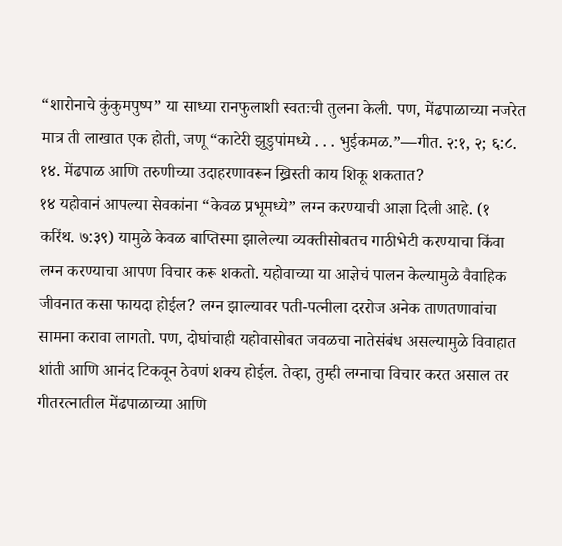“शारोनाचे कुंकुमपुष्प” या साध्या रानफुलाशी स्वतःची तुलना केली. पण, मेंढपाळाच्या नजरेत मात्र ती लाखात एक होती, जणू “काटेरी झुडुपांमध्ये . . . भुईकमळ.”—गीत. २:१, २; ६:८.
१४. मेंढपाळ आणि तरुणीच्या उदाहरणावरून ख्रिस्ती काय शिकू शकतात?
१४ यहोवानं आपल्या सेवकांना “केवळ प्रभूमध्ये” लग्न करण्याची आज्ञा दिली आहे. (१ करिंथ. ७:३९) यामुळे केवळ बाप्तिस्मा झालेल्या व्यक्तीसोबतच गाठीभेटी करण्याचा किंवा लग्न करण्याचा आपण विचार करू शकतो. यहोवाच्या या आज्ञेचं पालन केल्यामुळे वैवाहिक जीवनात कसा फायदा होईल? लग्न झाल्यावर पती-पत्नीला दररोज अनेक ताणतणावांचा सामना करावा लागतो. पण, दोघांचाही यहोवासोबत जवळचा नातेसंबंध असल्यामुळे विवाहात शांती आणि आनंद टिकवून ठेवणं शक्य होईल. तेव्हा, तुम्ही लग्नाचा विचार करत असाल तर गीतरत्नातील मेंढपाळाच्या आणि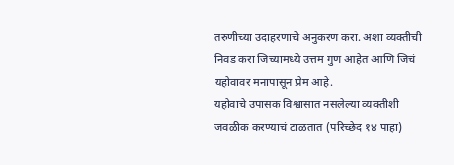तरुणीच्या उदाहरणाचे अनुकरण करा. अशा व्यक्तीची निवड करा जिच्यामध्ये उत्तम गुण आहेत आणि जिचं यहोवावर मनापासून प्रेम आहे.
यहोवाचे उपासक विश्वासात नसलेल्या व्यक्तीशी जवळीक करण्याचं टाळतात (परिच्छेद १४ पाहा)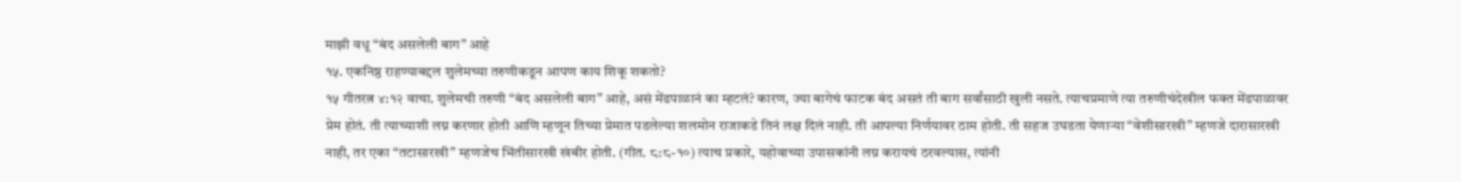माझी वधू “बंद असलेली बाग” आहे
१५. एकनिष्ठ राहण्याबद्दल शुलेमच्या तरुणीकडून आपण काय शिकू शकतो?
१५ गीतरत्न ४:१२ वाचा. शुलेमची तरुणी “बंद असलेली बाग” आहे, असं मेंढपाळानं का म्हटलं? कारण, ज्या बागेचं फाटक बंद असतं ती बाग सर्वांसाठी खुली नसते. त्याचप्रमाणे त्या तरुणीचंदेखील फक्त मेंढपाळावर प्रेम होतं. ती त्याच्याशी लग्न करणार होती आणि म्हणून तिच्या प्रेमात पडलेल्या शलमोन राजाकडे तिनं लक्ष दिलं नाही. ती आपल्या निर्णयावर ठाम होती. ती सहज उघडता येणाऱ्या “वेशीसारखी” म्हणजे दारासारखी नाही, तर एका “तटासारखी” म्हणजेच भिंतीसारखी खंबीर होती. (गीत. ८:८-१०) त्याच प्रकारे, यहोवाच्या उपासकांनी लग्न करायचं ठरवल्यास, त्यांनी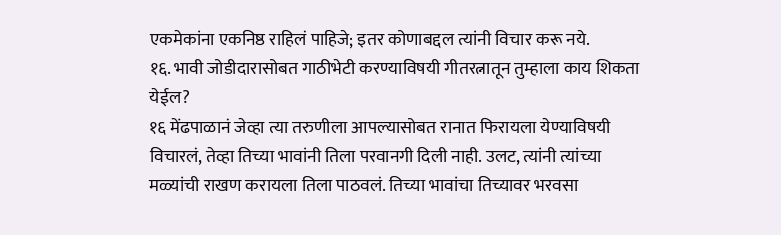एकमेकांना एकनिष्ठ राहिलं पाहिजे; इतर कोणाबद्दल त्यांनी विचार करू नये.
१६. भावी जोडीदारासोबत गाठीभेटी करण्याविषयी गीतरत्नातून तुम्हाला काय शिकता येईल?
१६ मेंढपाळानं जेव्हा त्या तरुणीला आपल्यासोबत रानात फिरायला येण्याविषयी विचारलं, तेव्हा तिच्या भावांनी तिला परवानगी दिली नाही. उलट, त्यांनी त्यांच्या मळ्यांची राखण करायला तिला पाठवलं. तिच्या भावांचा तिच्यावर भरवसा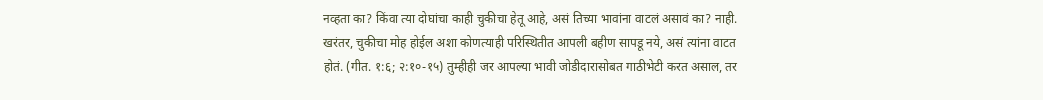नव्हता का? किंवा त्या दोघांचा काही चुकीचा हेतू आहे, असं तिच्या भावांना वाटलं असावं का? नाही. खरंतर, चुकीचा मोह होईल अशा कोणत्याही परिस्थितीत आपली बहीण सापडू नये, असं त्यांना वाटत होतं. (गीत. १:६; २:१०-१५) तुम्हीही जर आपल्या भावी जोडीदारासोबत गाठीभेटी करत असाल, तर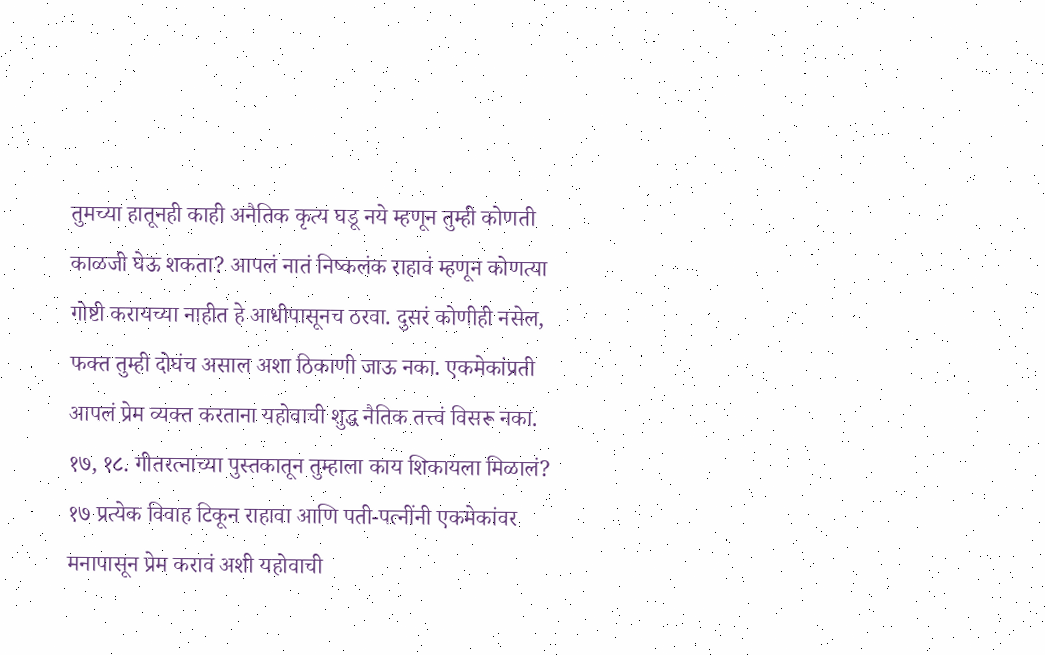तुमच्या हातूनही काही अनैतिक कृत्य घडू नये म्हणून तुम्ही कोणती काळजी घेऊ शकता? आपलं नातं निष्कलंक राहावं म्हणून कोणत्या गोष्टी करायच्या नाहीत हे आधीपासूनच ठरवा. दुसरं कोणीही नसेल, फक्त तुम्ही दोघंच असाल अशा ठिकाणी जाऊ नका. एकमेकांप्रती आपलं प्रेम व्यक्त करताना यहोवाची शुद्ध नैतिक तत्त्वं विसरू नका.
१७, १८. गीतरत्नाच्या पुस्तकातून तुम्हाला काय शिकायला मिळालं?
१७ प्रत्येक विवाह टिकून राहावा आणि पती-पत्नींनी एकमेकांवर मनापासून प्रेम करावं अशी यहोवाची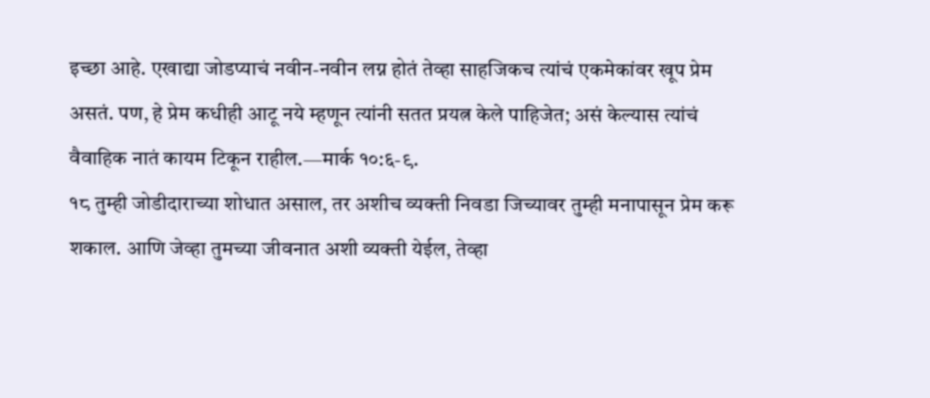इच्छा आहे. एखाद्या जोडप्याचं नवीन-नवीन लग्न होतं तेव्हा साहजिकच त्यांचं एकमेकांवर खूप प्रेम असतं. पण, हे प्रेम कधीही आटू नये म्हणून त्यांनी सतत प्रयत्न केले पाहिजेत; असं केल्यास त्यांचं वैवाहिक नातं कायम टिकून राहील.—मार्क १०:६-९.
१८ तुम्ही जोडीदाराच्या शोधात असाल, तर अशीच व्यक्ती निवडा जिच्यावर तुम्ही मनापासून प्रेम करू शकाल. आणि जेव्हा तुमच्या जीवनात अशी व्यक्ती येईल, तेव्हा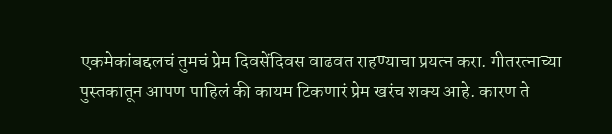एकमेकांबद्दलचं तुमचं प्रेम दिवसेंदिवस वाढवत राहण्याचा प्रयत्न करा. गीतरत्नाच्या पुस्तकातून आपण पाहिलं की कायम टिकणारं प्रेम खरंच शक्य आहे. कारण ते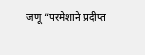जणू “परमेशाने प्रदीप्त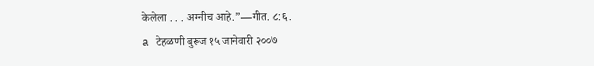केलेला . . . अग्नीच आहे.”—गीत. ८:६.
a टेहळणी बुरूज १५ जानेवारी २००७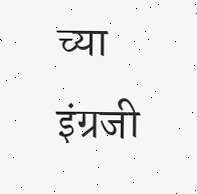च्या इंग्रजी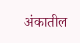अंकातील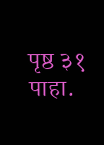पृष्ठ ३१ पाहा.